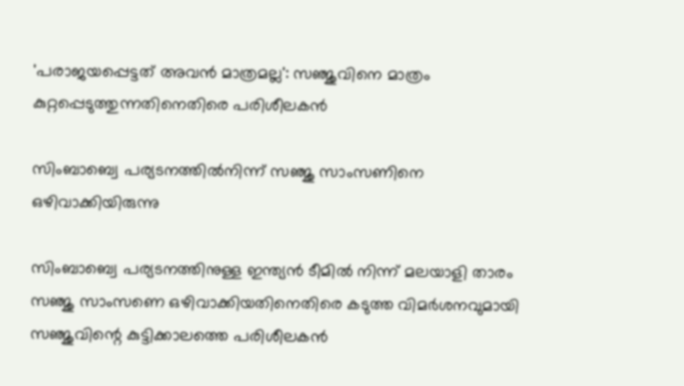'പരാജയപ്പെട്ടത് അവന്‍ മാത്രമല്ല': സഞ്ജുവിനെ മാത്രം കുറ്റപ്പെടുത്തുന്നതിനെതിരെ പരിശീലകന്‍

സിംബാബ്വെ പര്യടനത്തില്‍നിന്ന് സഞ്ജു സാംസണിനെ ഒഴിവാക്കിയിരുന്നു

സിംബാബ്വെ പര്യടനത്തിനുള്ള ഇന്ത്യന്‍ ടീമില്‍ നിന്ന് മലയാളി താരം സഞ്ജു സാംസണെ ഒഴിവാക്കിയതിനെതിരെ കടുത്ത വിമര്‍ശനവുമായി സഞ്ജുവിന്റെ കുട്ടിക്കാലത്തെ പരിശീലകന്‍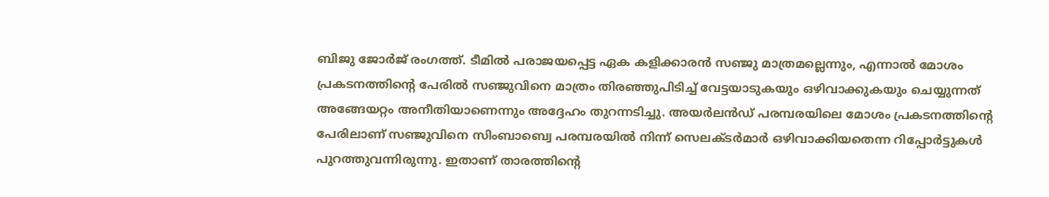ബിജു ജോര്‍ജ് രംഗത്ത്. ടീമില്‍ പരാജയപ്പെട്ട ഏക കളിക്കാരന്‍ സഞ്ജു മാത്രമല്ലെന്നും, എന്നാല്‍ മോശം പ്രകടനത്തിന്റെ പേരില്‍ സഞ്ജുവിനെ മാത്രം തിരഞ്ഞുപിടിച്ച് വേട്ടയാടുകയും ഒഴിവാക്കുകയും ചെയ്യുന്നത് അങ്ങേയറ്റം അനീതിയാണെന്നും അദ്ദേഹം തുറന്നടിച്ചു. അയര്‍ലന്‍ഡ് പരമ്പരയിലെ മോശം പ്രകടനത്തിന്റെ പേരിലാണ് സഞ്ജുവിനെ സിംബാബ്വെ പരമ്പരയില്‍ നിന്ന് സെലക്ടര്‍മാര്‍ ഒഴിവാക്കിയതെന്ന റിപ്പോര്‍ട്ടുകള്‍ പുറത്തുവന്നിരുന്നു. ഇതാണ് താരത്തിന്റെ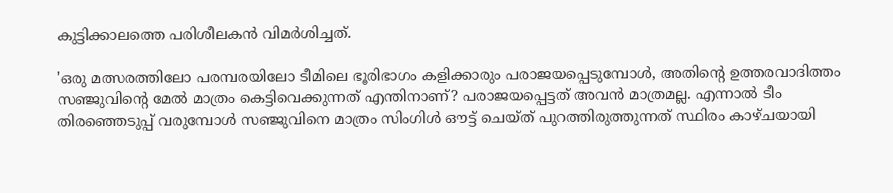കുട്ടിക്കാലത്തെ പരിശീലകന്‍ വിമര്‍ശിച്ചത്.

'ഒരു മത്സരത്തിലോ പരമ്പരയിലോ ടീമിലെ ഭൂരിഭാഗം കളിക്കാരും പരാജയപ്പെടുമ്പോള്‍, അതിന്റെ ഉത്തരവാദിത്തം സഞ്ജുവിന്റെ മേല്‍ മാത്രം കെട്ടിവെക്കുന്നത് എന്തിനാണ്? പരാജയപ്പെട്ടത് അവന്‍ മാത്രമല്ല. എന്നാല്‍ ടീം തിരഞ്ഞെടുപ്പ് വരുമ്പോള്‍ സഞ്ജുവിനെ മാത്രം സിംഗിള്‍ ഔട്ട് ചെയ്ത് പുറത്തിരുത്തുന്നത് സ്ഥിരം കാഴ്ചയായി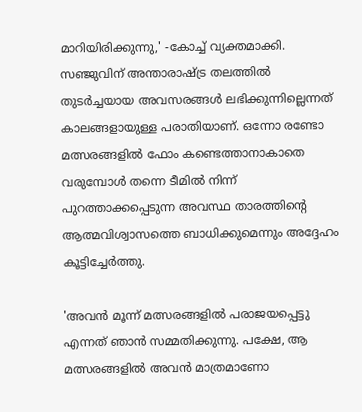മാറിയിരിക്കുന്നു,' -കോച്ച് വ്യക്തമാക്കി. സഞ്ജുവിന് അന്താരാഷ്ട്ര തലത്തില്‍ തുടര്‍ച്ചയായ അവസരങ്ങള്‍ ലഭിക്കുന്നില്ലെന്നത് കാലങ്ങളായുള്ള പരാതിയാണ്. ഒന്നോ രണ്ടോ മത്സരങ്ങളില്‍ ഫോം കണ്ടെത്താനാകാതെ വരുമ്പോള്‍ തന്നെ ടീമില്‍ നിന്ന് പുറത്താക്കപ്പെടുന്ന അവസ്ഥ താരത്തിന്റെ ആത്മവിശ്വാസത്തെ ബാധിക്കുമെന്നും അദ്ദേഹം കൂട്ടിച്ചേര്‍ത്തു.

'അവന്‍ മൂന്ന് മത്സരങ്ങളില്‍ പരാജയപ്പെട്ടു എന്നത് ഞാന്‍ സമ്മതിക്കുന്നു. പക്ഷേ, ആ മത്സരങ്ങളില്‍ അവന്‍ മാത്രമാണോ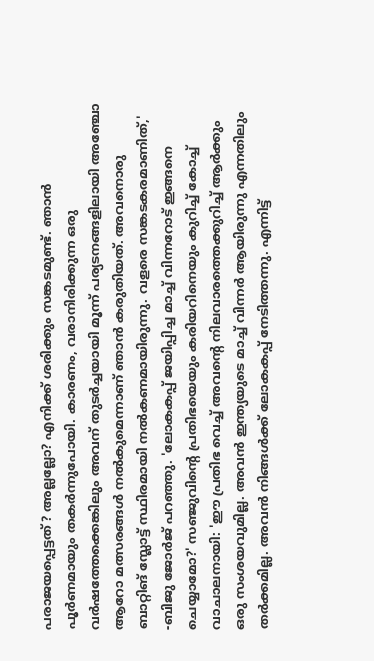പരാജയപ്പെട്ടത്? അല്ലല്ലോ? എനിക്ക് ശരിക്കും സങ്കടമുണ്ട്. ഞാന്‍ പൂര്‍ണമായും തകര്‍ന്നുപോയി. കാരണം, വരാനിരിക്കുന്ന ഒരു വര്‍ഷത്തേക്കെങ്കിലും അവന് തുടര്‍ച്ചയായി മൂന്ന് പര്യടനങ്ങളിലായി അഞ്ചോ ആറോ മത്സരങ്ങള്‍ നല്‍കുമെന്നാണ് ഞാന്‍ കരുതിയത്. അവനൊരു ബാറ്റിങ് സ്ലോട്ട് സ്ഥിരമായി നല്‍കണമായിരുന്നു. വളരെ സങ്കടകരമാണിത്,' -ബിജു ജോര്‍ജ് പറഞ്ഞു. 'ലോകകപ്പ് ജയിപ്പിച്ച മാച്ച് വിന്നറോട് ഇങ്ങനെ ചെയ്യാമോ?' സഞ്ജുവിന്റെ പ്രതിഭയെയും കരിയറിനെയും കുറിച്ച് കോച്ച് വാചാലനായി: 'ഈ പ്രതിഭ വെച്ച് അവന്റെ നിലവാരത്തെക്കുറിച്ച് ആര്‍ക്കും ഒരു സംശയവുമില്ല. അവന്‍ ഇന്ത്യയുടെ മാച്ച് വിന്നര്‍ ആയിരുന്നു എന്നതിലും തര്‍ക്കമില്ല. അവന്‍ നിങ്ങള്‍ക്ക് ലോകകപ്പ് നേടിത്തന്നു. എന്നിട്ട്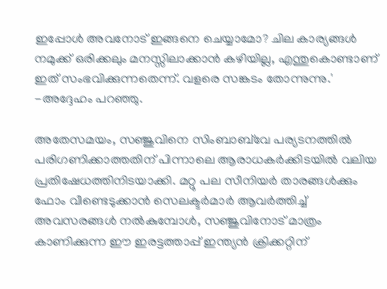ഇപ്പോള്‍ അവനോട് ഇങ്ങനെ ചെയ്യാമോ? ചില കാര്യങ്ങള്‍ നമുക്ക് ഒരിക്കലും മനസ്സിലാക്കാന്‍ കഴിയില്ല, എന്തുകൊണ്ടാണ് ഇത് സംഭവിക്കുന്നതെന്ന്. വളരെ സങ്കടം തോന്നുന്നു.' -അദ്ദേഹം പറഞ്ഞു.

അതേസമയം, സഞ്ജുവിനെ സിംബാബ്‌വേ പര്യടനത്തില്‍ പരിഗണിക്കാത്തതിന് പിന്നാലെ ആരാധകര്‍ക്കിടയില്‍ വലിയ പ്രതിഷേധത്തിനിടയാക്കി. മറ്റു പല സീനിയര്‍ താരങ്ങള്‍ക്കും ഫോം വീണ്ടെടുക്കാന്‍ സെലക്ടര്‍മാര്‍ ആവര്‍ത്തിച്ച് അവസരങ്ങള്‍ നല്‍കുമ്പോള്‍, സഞ്ജുവിനോട് മാത്രം കാണിക്കുന്ന ഈ ഇരട്ടത്താപ്പ് ഇന്ത്യന്‍ ക്രിക്കറ്റിന്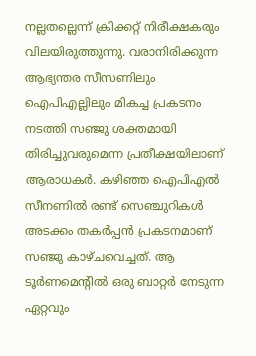നല്ലതല്ലെന്ന് ക്രിക്കറ്റ് നിരീക്ഷകരും വിലയിരുത്തുന്നു. വരാനിരിക്കുന്ന ആഭ്യന്തര സീസണിലും ഐപിഎല്ലിലും മികച്ച പ്രകടനം നടത്തി സഞ്ജു ശക്തമായി തിരിച്ചുവരുമെന്ന പ്രതീക്ഷയിലാണ് ആരാധകര്‍. കഴിഞ്ഞ ഐപിഎല്‍ സീനണില്‍ രണ്ട് സെഞ്ചുറികള്‍ അടക്കം തകര്‍പ്പന്‍ പ്രകടനമാണ് സഞ്ജു കാഴ്ചവെച്ചത്. ആ ടൂര്‍ണമെന്റില്‍ ഒരു ബാറ്റര്‍ നേടുന്ന ഏറ്റവും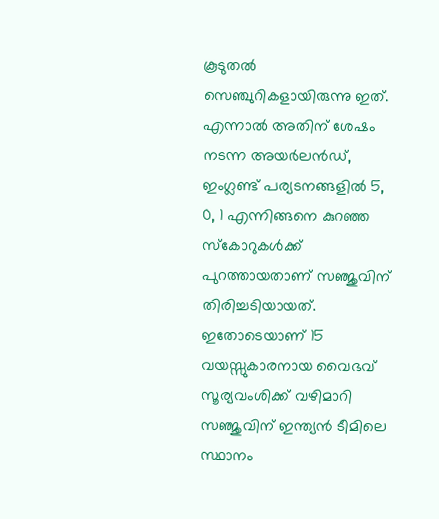കൂടുതല്‍ സെഞ്ചുറികളായിരുന്നു ഇത്. എന്നാല്‍ അതിന് ശേഷം നടന്ന അയര്‍ലന്‍ഡ്, ഇംഗ്ലണ്ട് പര്യടനങ്ങളില്‍ 5, 0, 1 എന്നിങ്ങനെ കുറഞ്ഞ സ്‌കോറുകള്‍ക്ക് പുറത്തായതാണ് സഞ്ജുവിന് തിരിച്ചടിയായത്. ഇതോടെയാണ് 15 വയസ്സുകാരനായ വൈഭവ് സൂര്യവംശിക്ക് വഴിമാറി സഞ്ജുവിന് ഇന്ത്യന്‍ ടീമിലെ സ്ഥാനം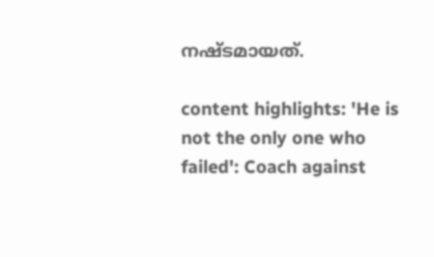നഷ്ടമായത്.

content highlights: 'He is not the only one who failed': Coach against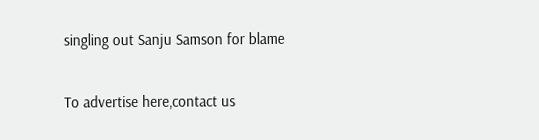singling out Sanju Samson for blame

To advertise here,contact us